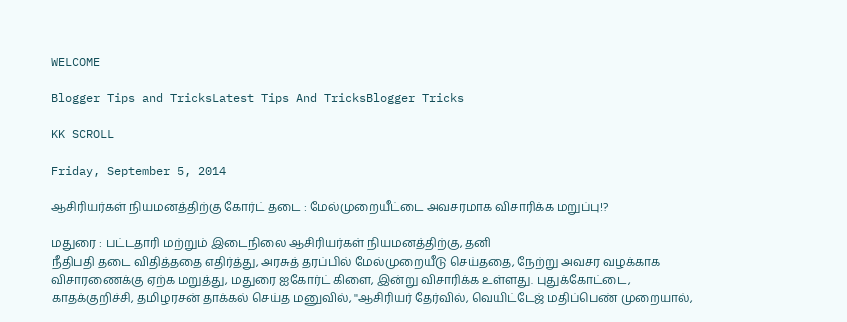WELCOME

Blogger Tips and TricksLatest Tips And TricksBlogger Tricks

KK SCROLL

Friday, September 5, 2014

ஆசிரியர்கள் நியமனத்திற்கு கோர்ட் தடை : மேல்முறையீட்டை அவசரமாக விசாரிக்க மறுப்பு!?

மதுரை : பட்டதாரி மற்றும் இடைநிலை ஆசிரியர்கள் நியமனத்திற்கு, தனி
நீதிபதி தடை விதித்ததை எதிர்த்து, அரசுத் தரப்பில் மேல்முறையீடு செய்ததை, நேற்று அவசர வழக்காக விசாரணைக்கு ஏற்க மறுத்து, மதுரை ஐகோர்ட் கிளை, இன்று விசாரிக்க உள்ளது. புதுக்கோட்டை, காதக்குறிச்சி, தமிழரசன் தாக்கல் செய்த மனுவில், ''ஆசிரியர் தேர்வில், வெயிட்டேஜ் மதிப்பெண் முறையால்,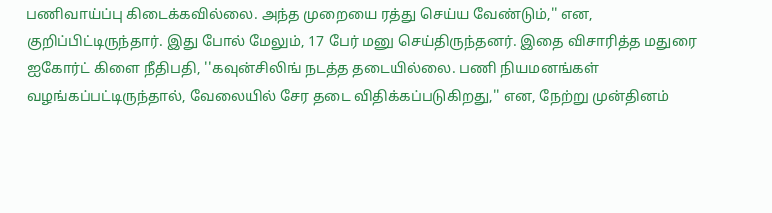பணிவாய்ப்பு கிடைக்கவில்லை. அந்த முறையை ரத்து செய்ய வேண்டும்,'' என, குறிப்பிட்டிருந்தார். இது போல் மேலும், 17 பேர் மனு செய்திருந்தனர். இதை விசாரித்த மதுரை ஐகோர்ட் கிளை நீதிபதி, ''கவுன்சிலிங் நடத்த தடையில்லை. பணி நியமனங்கள் வழங்கப்பட்டிருந்தால், வேலையில் சேர தடை விதிக்கப்படுகிறது,'' என, நேற்று முன்தினம்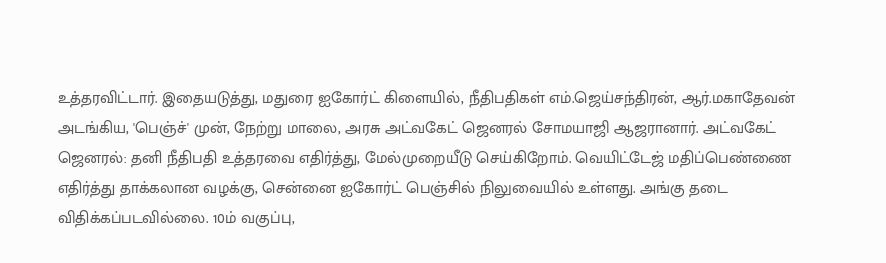உத்தரவிட்டார். இதையடுத்து, மதுரை ஐகோர்ட் கிளையில், நீதிபதிகள் எம்.ஜெய்சந்திரன், ஆர்.மகாதேவன் அடங்கிய, 'பெஞ்ச்' முன், நேற்று மாலை, அரசு அட்வகேட் ஜெனரல் சோமயாஜி ஆஜரானார். அட்வகேட் ஜெனரல்: தனி நீதிபதி உத்தரவை எதிர்த்து, மேல்முறையீடு செய்கிறோம். வெயிட்டேஜ் மதிப்பெண்ணை எதிர்த்து தாக்கலான வழக்கு, சென்னை ஐகோர்ட் பெஞ்சில் நிலுவையில் உள்ளது. அங்கு தடை விதிக்கப்படவில்லை. 10ம் வகுப்பு,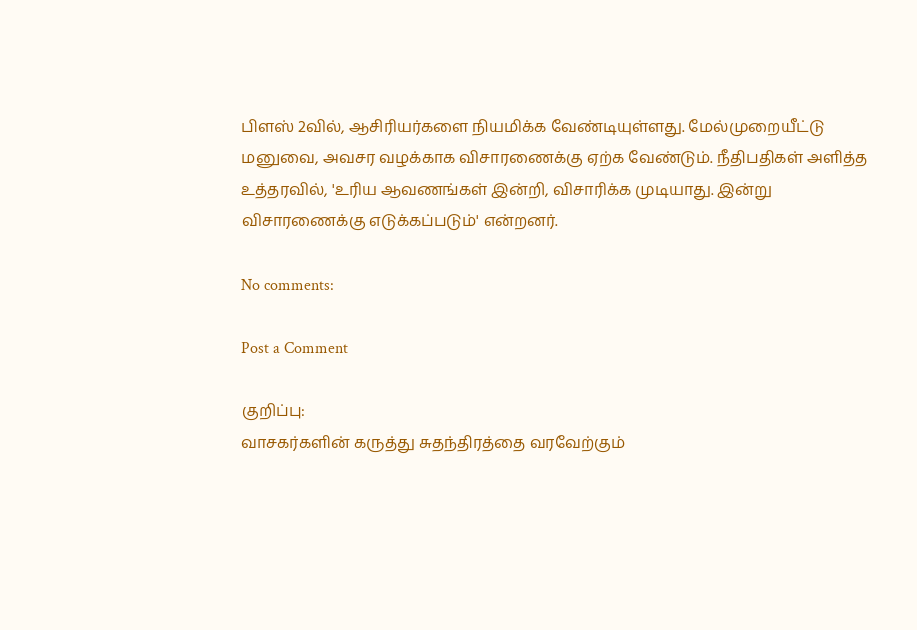பிளஸ் 2வில், ஆசிரியர்களை நியமிக்க வேண்டியுள்ளது. மேல்முறையீட்டு மனுவை, அவசர வழக்காக விசாரணைக்கு ஏற்க வேண்டும். நீதிபதிகள் அளித்த உத்தரவில், 'உரிய ஆவணங்கள் இன்றி, விசாரிக்க முடியாது. இன்று விசாரணைக்கு எடுக்கப்படும்' என்றனர்.

No comments:

Post a Comment

குறிப்பு:
வாசகர்களின் கருத்து சுதந்திரத்தை வரவேற்கும்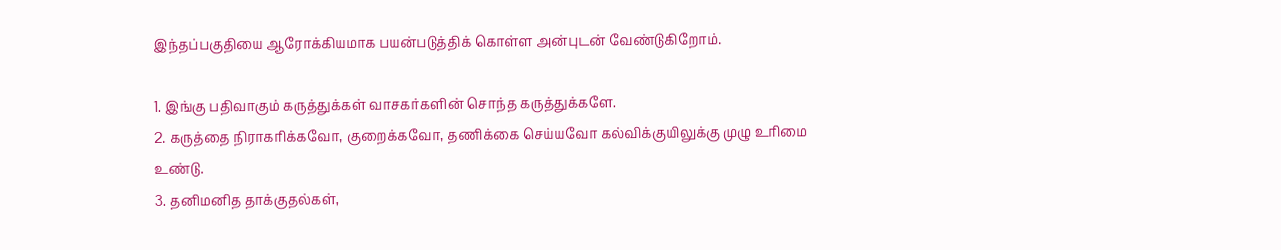இந்தப்பகுதியை ஆரோக்கியமாக பயன்படுத்திக் கொள்ள அன்புடன் வேண்டுகிறோம்.

1. இங்கு பதிவாகும் கருத்துக்கள் வாசகர்களின் சொந்த கருத்துக்களே.
2. கருத்தை நிராகரிக்கவோ, குறைக்கவோ, தணிக்கை செய்யவோ கல்விக்குயிலுக்கு முழு உரிமை உண்டு.
3. தனிமனித தாக்குதல்கள்,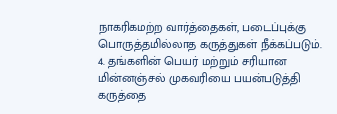நாகரிகமற்ற வார்த்தைகள், படைப்புக்கு பொருத்தமில்லாத கருத்துகள் நீக்கப்படும்.
4. தங்களின் பெயர் மற்றும் சரியான மின்னஞ்சல் முகவரியை பயன்படுத்தி கருத்தை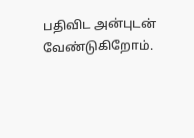பதிவிட அன்புடன் வேண்டுகிறோம்.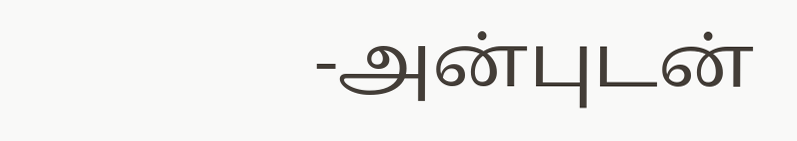-அன்புடன்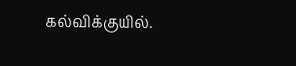கல்விக்குயில்.